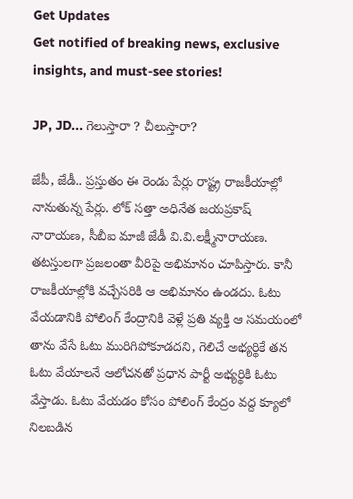Get Updates
Get notified of breaking news, exclusive insights, and must-see stories!

JP, JD... గెలుస్తారా ? చీలుస్తారా?

జేపీ, జేడీ.. ప్రస్తుతం ఈ రెండు పేర్లు రాష్ట్ర రాజకీయాల్లో నానుతున్న పేర్లు. లోక్ సత్తా అధినేత జయప్రకాష్ నారాయణ, సీబీఐ మాజీ జేడీ వి.వి.లక్ష్మీనారాయణ. తటస్తులగా ప్రజలంతా వీరిపై అభిమానం చూపిస్తారు. కానీ రాజకీయాల్లోకి వచ్చేసరికి ఆ అభిమానం ఉండదు. ఓటు వేయడానికి పోలింగ్ కేంద్రానికి వెళ్లే ప్రతి వ్యక్తి ఆ సమయంలో తాను వేసే ఓటు మురిగిపోకూడదని, గెలిచే అభ్యర్థికే తన ఓటు వేయాలనే ఆలోచనతో ప్రధాన పార్టీ అభ్యర్థికి ఓటు వేస్తాడు. ఓటు వేయడం కోసం పోలింగ్ కేంద్రం వద్ద క్యూలో నిలబడిన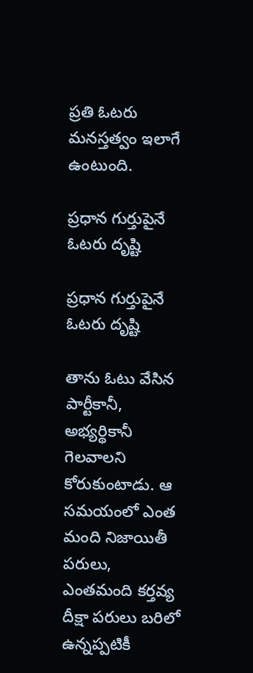ప్రతి ఓటరు మనస్తత్వం ఇలాగే ఉంటుంది.

ప్రధాన గుర్తుపైనే ఓటరు దృష్టి

ప్రధాన గుర్తుపైనే ఓటరు దృష్టి

తాను ఓటు వేసిన పార్టీకానీ, అభ్యర్థికానీ గెలవాలని కోరుకుంటాడు. ఆ సమయంలో ఎంత మంది నిజాయితీ పరులు, ఎంతమంది కర్తవ్య దీక్షా పరులు బరిలో ఉన్నప్పటికీ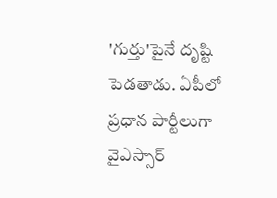'గుర్తు'పైనే దృష్టి పెడతాడు. ఏపీలో ప్రధాన పార్టీలుగా వైఎస్సార్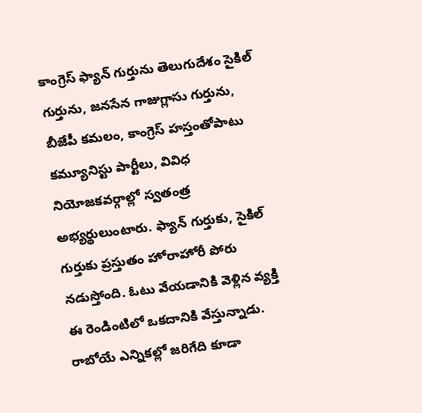కాంగ్రెస్ ఫ్యాన్ గుర్తును తెలుగుదేశం సైకిల్ గుర్తును, జనసేన గాజుగ్లాసు గుర్తును, బీజేపీ కమలం, కాంగ్రెస్ హస్తంతోపాటు కమ్యూనిస్టు పార్టీలు, వివిధ నియోజకవర్గాల్లో స్వతంత్ర అభ్యర్థులుంటారు. ఫ్యాన్ గుర్తుకు, సైకిల్ గుర్తుకు ప్రస్తుతం హోరాహోరీ పోరు నడుస్తోంది. ఓటు వేయడానికి వెళ్లిన వ్యక్తి ఈ రెండింటిలో ఒకదానికి వేస్తున్నాడు. రాబోయే ఎన్నికల్లో జరిగేది కూడా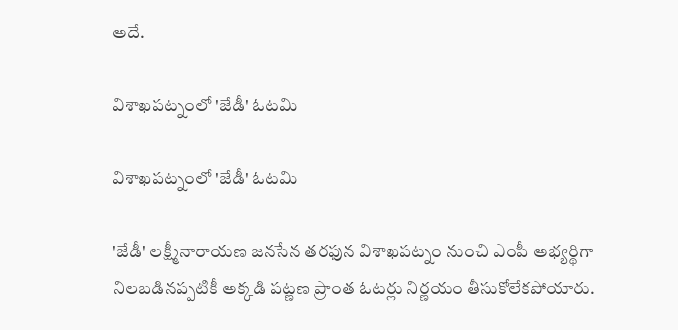అదే.

విశాఖపట్నంలో 'జేడీ' ఓటమి

విశాఖపట్నంలో 'జేడీ' ఓటమి

'జేడీ' లక్ష్మీనారాయణ జనసేన తరఫున విశాఖపట్నం నుంచి ఎంపీ అభ్యర్థిగా నిలబడినప్పటికీ అక్కడి పట్ణణ ప్రాంత ఓటర్లు నిర్ణయం తీసుకోలేకపోయారు.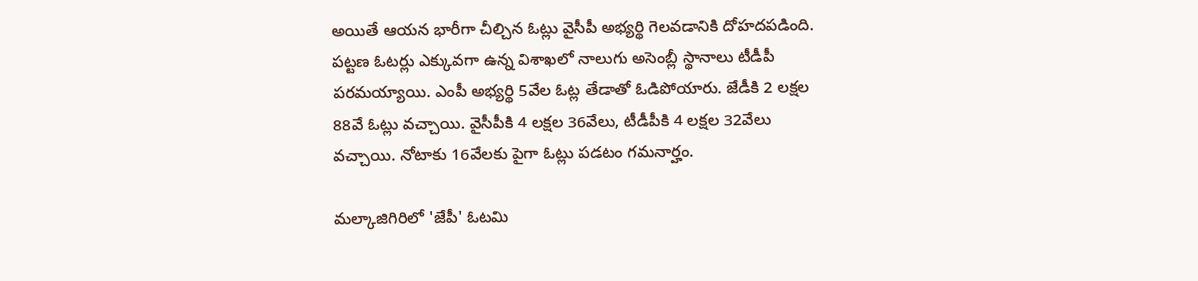అయితే ఆయన భారీగా చీల్చిన ఓట్లు వైసీపీ అభ్యర్థి గెలవడానికి దోహదపడింది. పట్టణ ఓటర్లు ఎక్కువగా ఉన్న విశాఖలో నాలుగు అసెంబ్లీ స్థానాలు టీడీపీ పరమయ్యాయి. ఎంపీ అభ్యర్థి 5వేల ఓట్ల తేడాతో ఓడిపోయారు. జేడీకి 2 లక్షల 88వే ఓట్లు వచ్చాయి. వైసీపీకి 4 లక్షల 36వేలు, టీడీపీకి 4 లక్షల 32వేలు వచ్చాయి. నోటాకు 16వేలకు పైగా ఓట్లు పడటం గమనార్హం.

మల్కాజిగిరిలో 'జేపీ' ఓటమి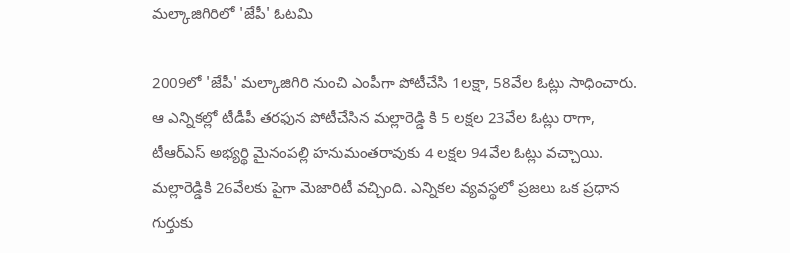మల్కాజిగిరిలో 'జేపీ' ఓటమి

2009లో 'జేపీ' మల్కాజిగిరి నుంచి ఎంపీగా పోటీచేసి 1లక్షా, 58వేల ఓట్లు సాధించారు. ఆ ఎన్నికల్లో టీడీపీ తరఫున పోటీచేసిన మల్లారెడ్డి కి 5 లక్షల 23వేల ఓట్లు రాగా, టీఆర్ఎస్ అభ్యర్థి మైనంపల్లి హనుమంతరావుకు 4 లక్షల 94వేల ఓట్లు వచ్చాయి. మల్లారెడ్డికి 26వేలకు పైగా మెజారిటీ వచ్చింది. ఎన్నికల వ్యవస్థలో ప్రజలు ఒక ప్రధాన గుర్తుకు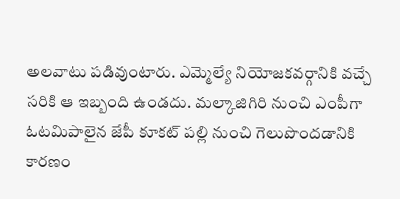అలవాటు పడివుంటారు. ఎమ్మెల్యే నియోజకవర్గానికి వచ్చే సరికి ఆ ఇబ్బంది ఉండదు. మల్కాజిగిరి నుంచి ఎంపీగా ఓటమిపాలైన జేపీ కూకట్ పల్లి నుంచి గెలుపొందడానికి కారణం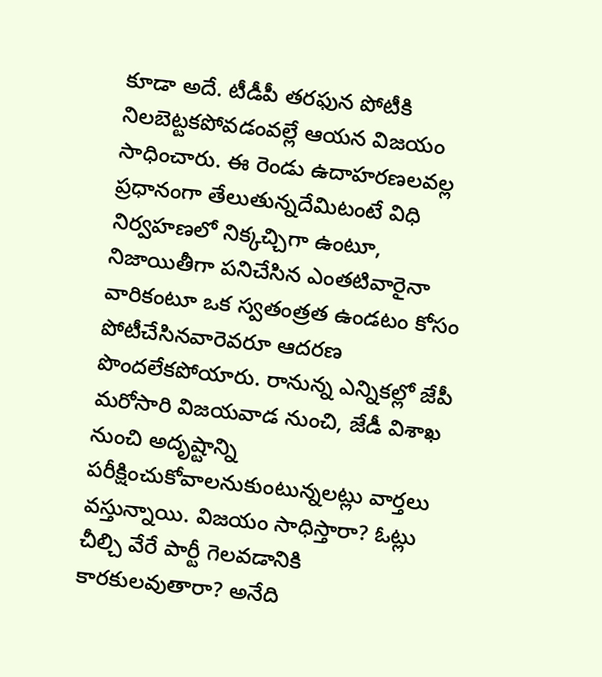కూడా అదే. టీడీపీ తరఫున పోటీకి నిలబెట్టకపోవడంవల్లే ఆయన విజయం సాధించారు. ఈ రెండు ఉదాహరణలవల్ల ప్రధానంగా తేలుతున్నదేమిటంటే విధి నిర్వహణలో నిక్కచ్చిగా ఉంటూ, నిజాయితీగా పనిచేసిన ఎంతటివారైనా వారికంటూ ఒక స్వతంత్రత ఉండటం కోసం పోటీచేసినవారెవరూ ఆదరణ పొందలేకపోయారు. రానున్న ఎన్నికల్లో జేపీ మరోసారి విజయవాడ నుంచి, జేడీ విశాఖ నుంచి అదృష్టాన్ని పరీక్షించుకోవాలనుకుంటున్నలట్లు వార్తలు వస్తున్నాయి. విజయం సాధిస్తారా? ఓట్లు చీల్చి వేరే పార్టీ గెలవడానికి కారకులవుతారా? అనేది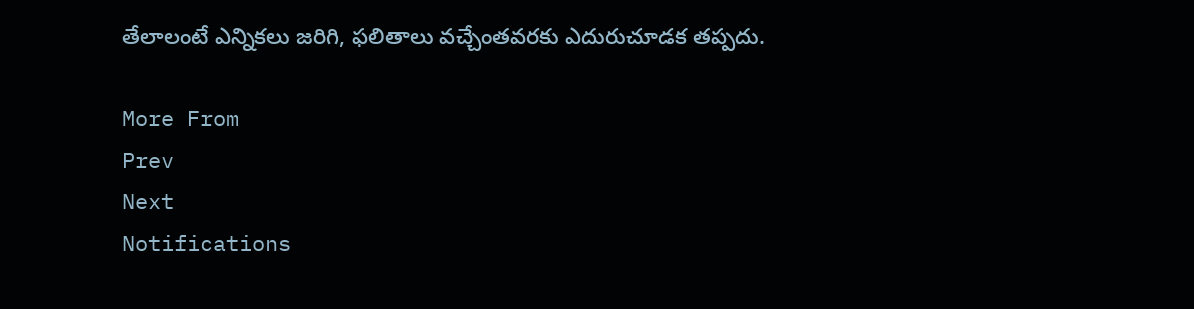తేలాలంటే ఎన్నికలు జరిగి, ఫలితాలు వచ్చేంతవరకు ఎదురుచూడక తప్పదు.

More From
Prev
Next
Notifications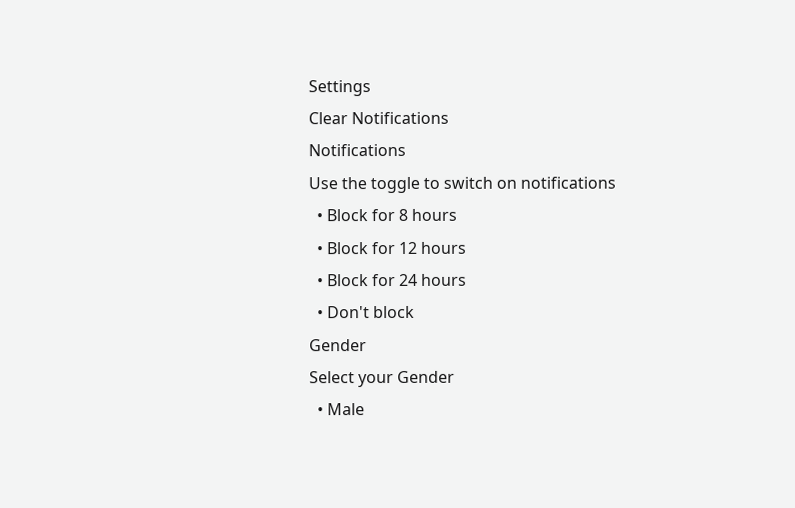Settings
Clear Notifications
Notifications
Use the toggle to switch on notifications
  • Block for 8 hours
  • Block for 12 hours
  • Block for 24 hours
  • Don't block
Gender
Select your Gender
  • Male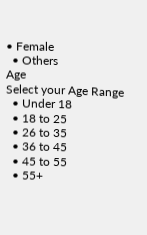• Female
  • Others
Age
Select your Age Range
  • Under 18
  • 18 to 25
  • 26 to 35
  • 36 to 45
  • 45 to 55
  • 55+